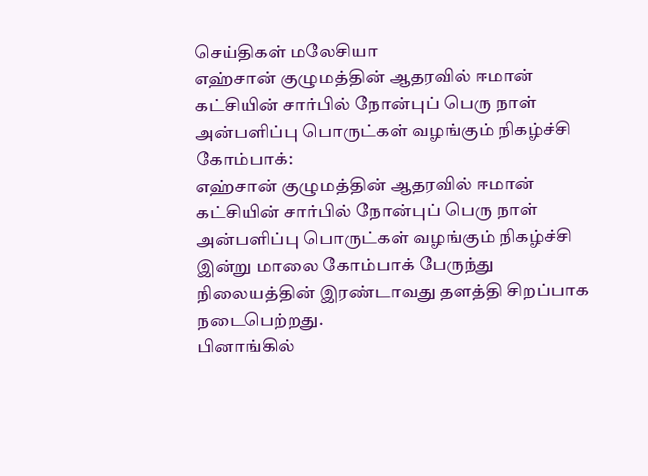செய்திகள் மலேசியா
எஹ்சான் குழுமத்தின் ஆதரவில் ஈமான் கட்சியின் சார்பில் நோன்புப் பெரு நாள் அன்பளிப்பு பொருட்கள் வழங்கும் நிகழ்ச்சி
கோம்பாக்:
எஹ்சான் குழுமத்தின் ஆதரவில் ஈமான் கட்சியின் சார்பில் நோன்புப் பெரு நாள் அன்பளிப்பு பொருட்கள் வழங்கும் நிகழ்ச்சி இன்று மாலை கோம்பாக் பேருந்து நிலையத்தின் இரண்டாவது தளத்தி சிறப்பாக நடைபெற்றது.
பினாங்கில்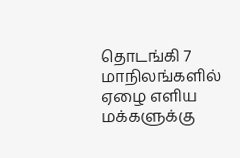தொடங்கி 7 மாநிலங்களில் ஏழை எளிய மக்களுக்கு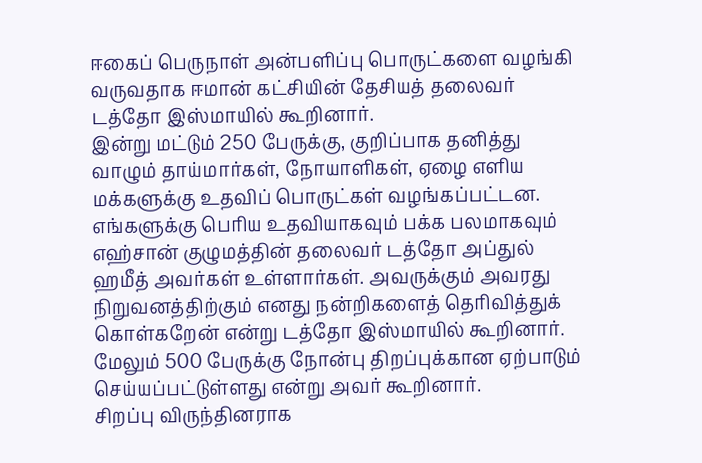ஈகைப் பெருநாள் அன்பளிப்பு பொருட்களை வழங்கி வருவதாக ஈமான் கட்சியின் தேசியத் தலைவர் டத்தோ இஸ்மாயில் கூறினார்.
இன்று மட்டும் 250 பேருக்கு, குறிப்பாக தனித்து வாழும் தாய்மார்கள், நோயாளிகள், ஏழை எளிய மக்களுக்கு உதவிப் பொருட்கள் வழங்கப்பட்டன. எங்களுக்கு பெரிய உதவியாகவும் பக்க பலமாகவும் எஹ்சான் குழுமத்தின் தலைவர் டத்தோ அப்துல் ஹமீத் அவர்கள் உள்ளார்கள். அவருக்கும் அவரது நிறுவனத்திற்கும் எனது நன்றிகளைத் தெரிவித்துக் கொள்கறேன் என்று டத்தோ இஸ்மாயில் கூறினார்.
மேலும் 500 பேருக்கு நோன்பு திறப்புக்கான ஏற்பாடும் செய்யப்பட்டுள்ளது என்று அவர் கூறினார்.
சிறப்பு விருந்தினராக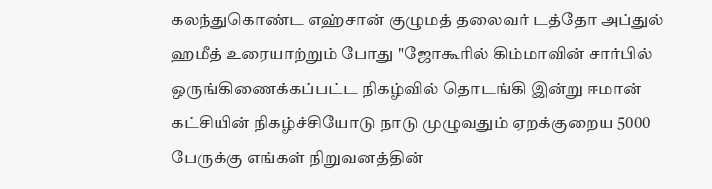கலந்துகொண்ட எஹ்சான் குழுமத் தலைவர் டத்தோ அப்துல் ஹமீத் உரையாற்றும் போது "ஜோகூரில் கிம்மாவின் சார்பில் ஒருங்கிணைக்கப்பட்ட நிகழ்வில் தொடங்கி இன்று ஈமான் கட்சியின் நிகழ்ச்சியோடு நாடு முழுவதும் ஏறக்குறைய 5000 பேருக்கு எங்கள் நிறுவனத்தின்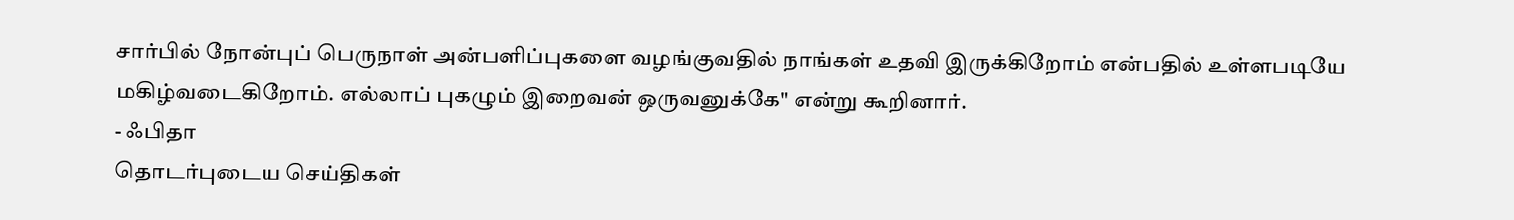சார்பில் நோன்புப் பெருநாள் அன்பளிப்புகளை வழங்குவதில் நாங்கள் உதவி இருக்கிறோம் என்பதில் உள்ளபடியே மகிழ்வடைகிறோம். எல்லாப் புகழும் இறைவன் ஒருவனுக்கே" என்று கூறினார்.
- ஃபிதா
தொடர்புடைய செய்திகள்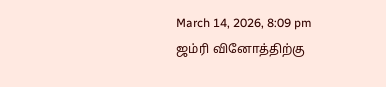March 14, 2026, 8:09 pm
ஜம்ரி வினோத்திற்கு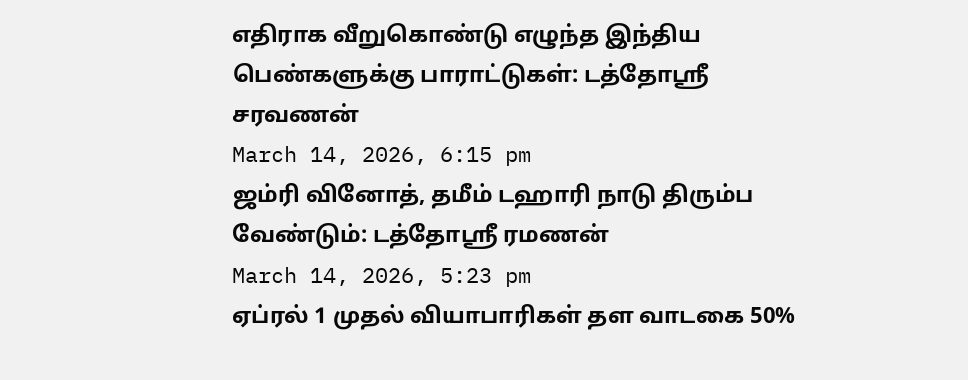எதிராக வீறுகொண்டு எழுந்த இந்திய பெண்களுக்கு பாராட்டுகள்: டத்தோஸ்ரீ சரவணன்
March 14, 2026, 6:15 pm
ஜம்ரி வினோத், தமீம் டஹாரி நாடு திரும்ப வேண்டும்: டத்தோஶ்ரீ ரமணன்
March 14, 2026, 5:23 pm
ஏப்ரல் 1 முதல் வியாபாரிகள் தள வாடகை 50%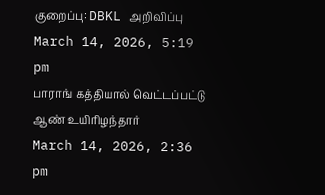குறைப்பு: DBKL அறிவிப்பு
March 14, 2026, 5:19 pm
பாராங் கத்தியால் வெட்டப்பட்டு ஆண் உயிரிழந்தார்
March 14, 2026, 2:36 pm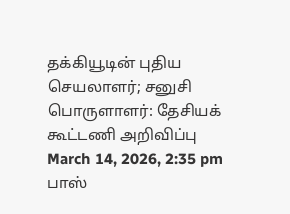தக்கியூடின் புதிய செயலாளர்; சனுசி பொருளாளர்: தேசியக் கூட்டணி அறிவிப்பு
March 14, 2026, 2:35 pm
பாஸ்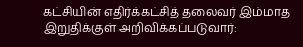கட்சியின் எதிர்க்கட்சித் தலைவர் இம்மாத இறுதிக்குள் அறிவிக்கப்படுவார்: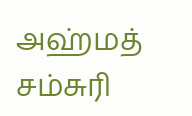அஹ்மத் சம்சுரி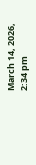March 14, 2026, 2:34 pm